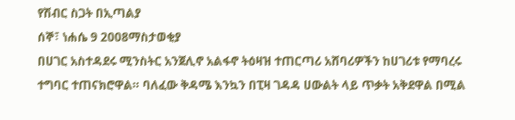የሽብር ስጋት በኢጣልያ
ሰኞ፣ ነሐሴ 9 2008ማስታወቂያ
በሀገር አስተዳደሩ ሚንስትር አንጀሊኖ አልፋኖ ትዕዛዝ ተጠርጣሪ አሸባሪዎችን ከሀገሪቱ የማባረሩ ተግባር ተጠናክሮዋል። ባለፈው ቅዳሜ እንኳን በፒዛ ገዳዳ ሀውልት ላይ ጥቃት አቅደዋል በሚል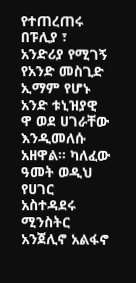የተጠረጠሩ በፑሊያ ፣ አንድሪያ የሚገኝ የአንድ መስጊድ ኢማም የሆኑ አንድ ቱኒዝያዊ ዋ ወደ ሀገራቸው እንዲመለሱ አዘዋል። ካለፈው ዓመት ወዲህ የሀገር አስተዳደሩ ሚንስትር አንጀሊኖ አልፋኖ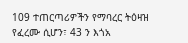109 ተጠርጣሪዎችን የማባረር ትዕዛዝ የፈረሙ ሲሆን፣ 43 ን እጎአ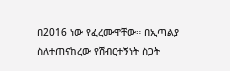በ2016 ነው የፈረሙዋቸው። በኢጣልያ ስለተጠናከረው የሽብርተኝነት ስጋት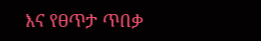እና የፀጥታ ጥበቃ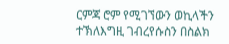ርምጃ ሮም የሚገኘውን ወኪላችን ተኽለእግዚ ገብረየሱስን በስልክ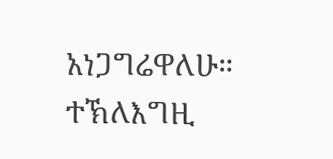አነጋግሬዋለሁ።
ተኽለእግዚ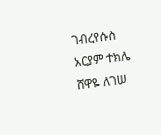ገብረየሱስ
አርያም ተክሌ
ሸዋዬ ለገሠ